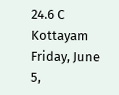24.6 C
Kottayam
Friday, June 5,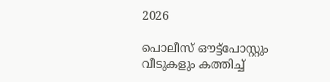2026

പൊലീസ് ഔട്ട്പോസ്റ്റും വീടുകളും കത്തിച്ച്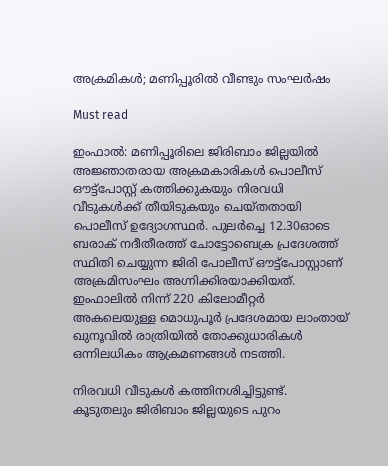അക്രമികള്‍; മണിപ്പൂരില്‍ വീണ്ടും സംഘര്‍ഷം

Must read

ഇംഫാല്‍: മണിപ്പൂരിലെ ജിരിബാം ജില്ലയില്‍ അജ്ഞാതരായ അക്രമകാരികള്‍ പൊലീസ് ഔട്ട്പോസ്റ്റ് കത്തിക്കുകയും നിരവധി വീടുകള്‍ക്ക് തീയിടുകയും ചെയ്തതായി പൊലീസ് ഉദ്യോഗസ്ഥര്‍. പുലര്‍ച്ചെ 12.30ഓടെ ബരാക് നദീതീരത്ത് ചോട്ടോബെക്ര പ്രദേശത്ത് സ്ഥിതി ചെയ്യുന്ന ജിരി പോലീസ് ഔട്ട്പോസ്റ്റാണ് അക്രമിസംഘം അഗ്നിക്കിരയാക്കിയത്. ഇംഫാലില്‍ നിന്ന് 220 കിലോമീറ്റര്‍ അകലെയുള്ള മൊധുപൂര്‍ പ്രദേശമായ ലാംതായ് ഖുനൂവില്‍ രാത്രിയില്‍ തോക്കുധാരികള്‍ ഒന്നിലധികം ആക്രമണങ്ങള്‍ നടത്തി.

നിരവധി വീടുകള്‍ കത്തിനശിച്ചിട്ടുണ്ട്. കൂടുതലും ജിരിബാം ജില്ലയുടെ പുറം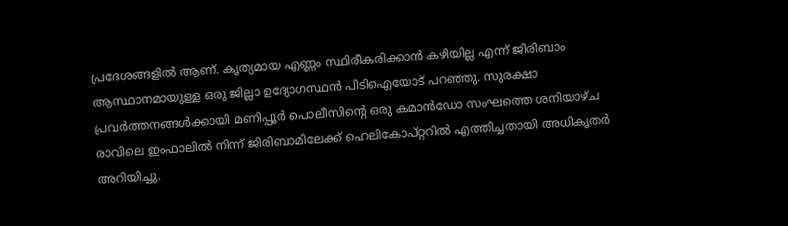പ്രദേശങ്ങളില്‍ ആണ്. കൃത്യമായ എണ്ണം സ്ഥിരീകരിക്കാന്‍ കഴിയില്ല എന്ന് ജിരിബാം ആസ്ഥാനമായുള്ള ഒരു ജില്ലാ ഉദ്യോഗസ്ഥന്‍ പിടിഐയോട് പറഞ്ഞു. സുരക്ഷാ പ്രവര്‍ത്തനങ്ങള്‍ക്കായി മണിപ്പൂര്‍ പൊലീസിന്റെ ഒരു കമാന്‍ഡോ സംഘത്തെ ശനിയാഴ്ച രാവിലെ ഇംഫാലില്‍ നിന്ന് ജിരിബാമിലേക്ക് ഹെലികോപ്റ്ററില്‍ എത്തിച്ചതായി അധികൃതര്‍ അറിയിച്ചു.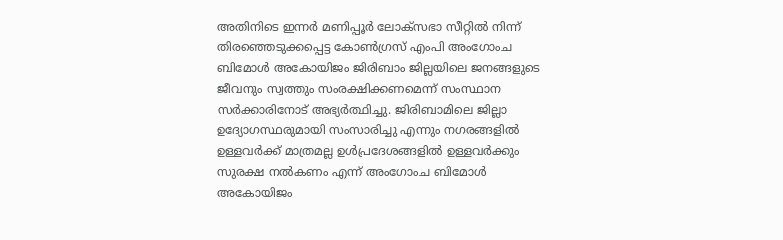അതിനിടെ ഇന്നര്‍ മണിപ്പൂര്‍ ലോക്സഭാ സീറ്റില്‍ നിന്ന് തിരഞ്ഞെടുക്കപ്പെട്ട കോണ്‍ഗ്രസ് എംപി അംഗോംച ബിമോള്‍ അകോയിജം ജിരിബാം ജില്ലയിലെ ജനങ്ങളുടെ ജീവനും സ്വത്തും സംരക്ഷിക്കണമെന്ന് സംസ്ഥാന സര്‍ക്കാരിനോട് അഭ്യര്‍ത്ഥിച്ചു. ജിരിബാമിലെ ജില്ലാ ഉദ്യോഗസ്ഥരുമായി സംസാരിച്ചു എന്നും നഗരങ്ങളില്‍ ഉള്ളവര്‍ക്ക് മാത്രമല്ല ഉള്‍പ്രദേശങ്ങളില്‍ ഉള്ളവര്‍ക്കും സുരക്ഷ നല്‍കണം എന്ന് അംഗോംച ബിമോള്‍ അകോയിജം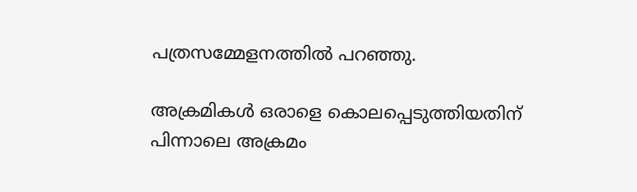പത്രസമ്മേളനത്തില്‍ പറഞ്ഞു.

അക്രമികള്‍ ഒരാളെ കൊലപ്പെടുത്തിയതിന് പിന്നാലെ അക്രമം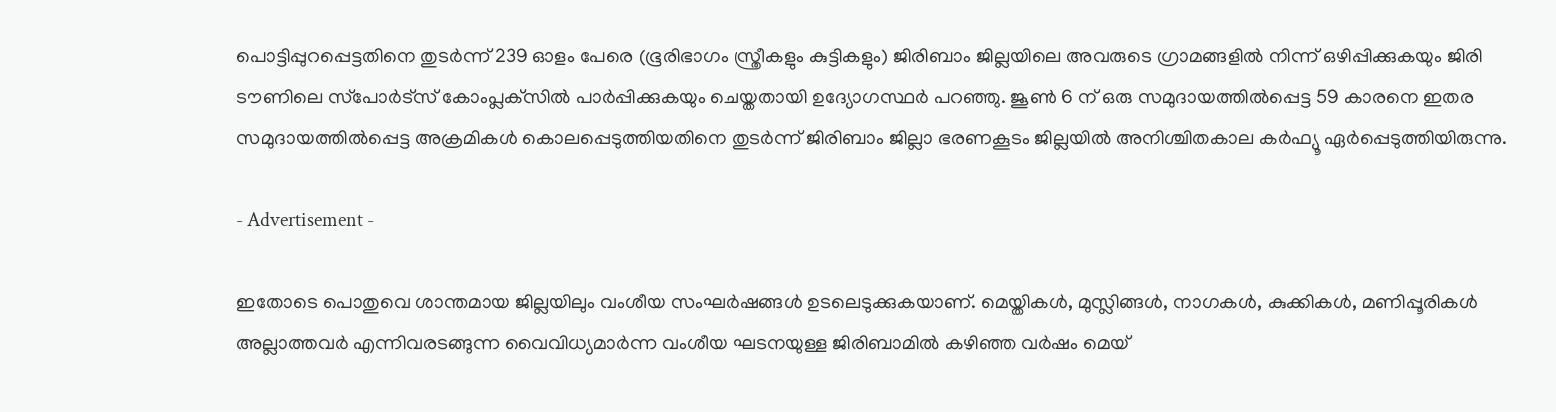പൊട്ടിപ്പുറപ്പെട്ടതിനെ തുടര്‍ന്ന് 239 ഓളം പേരെ (ഭൂരിഭാഗം സ്ത്രീകളും കുട്ടികളും) ജിരിബാം ജില്ലയിലെ അവരുടെ ഗ്രാമങ്ങളില്‍ നിന്ന് ഒഴിപ്പിക്കുകയും ജിരി ടൗണിലെ സ്‌പോര്‍ട്‌സ് കോംപ്ലക്‌സില്‍ പാര്‍പ്പിക്കുകയും ചെയ്തതായി ഉദ്യോഗസ്ഥര്‍ പറഞ്ഞു. ജൂണ്‍ 6 ന് ഒരു സമുദായത്തില്‍പ്പെട്ട 59 കാരനെ ഇതര സമുദായത്തില്‍പ്പെട്ട അക്രമികള്‍ കൊലപ്പെടുത്തിയതിനെ തുടര്‍ന്ന് ജിരിബാം ജില്ലാ ഭരണകൂടം ജില്ലയില്‍ അനിശ്ചിതകാല കര്‍ഫ്യൂ ഏര്‍പ്പെടുത്തിയിരുന്നു.

- Advertisement -

ഇതോടെ പൊതുവെ ശാന്തമായ ജില്ലയിലും വംശീയ സംഘര്‍ഷങ്ങള്‍ ഉടലെടുക്കുകയാണ്. മെയ്തികള്‍, മുസ്ലിങ്ങള്‍, നാഗകള്‍, കുക്കികള്‍, മണിപ്പൂരികള്‍ അല്ലാത്തവര്‍ എന്നിവരടങ്ങുന്ന വൈവിധ്യമാര്‍ന്ന വംശീയ ഘടനയുള്ള ജിരിബാമില്‍ കഴിഞ്ഞ വര്‍ഷം മെയ്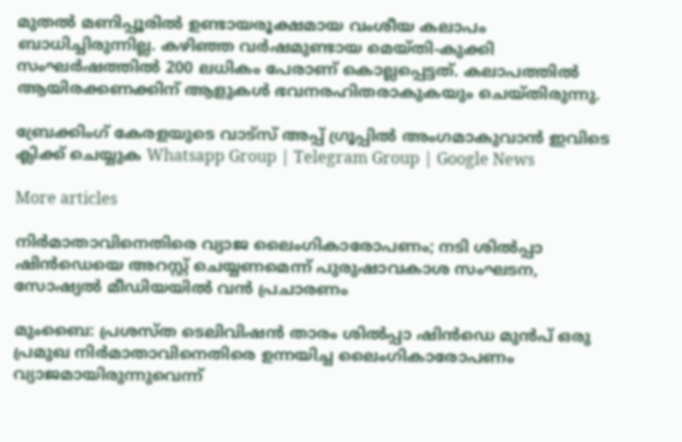മുതല്‍ മണിപ്പൂരില്‍ ഉണ്ടായരൂക്ഷമായ വംശീയ കലാപം ബാധിച്ചിരുന്നില്ല. കഴിഞ്ഞ വര്‍ഷമുണ്ടായ മെയ്തി-കുക്കി സംഘര്‍ഷത്തില്‍ 200 ലധികം പേരാണ് കൊല്ലപ്പെട്ടത്. കലാപത്തില്‍ ആയിരക്കണക്കിന് ആളുകള്‍ ഭവനരഹിതരാകുകയും ചെയ്തിരുന്നു.

ബ്രേക്കിംഗ് കേരളയുടെ വാട്സ് അപ്പ് ഗ്രൂപ്പിൽ അംഗമാകുവാൻ ഇവിടെ ക്ലിക്ക് ചെയ്യുക Whatsapp Group | Telegram Group | Google News

More articles

നിർമാതാവിനെതിരെ വ്യാജ ലൈംഗികാരോപണം; നടി ശിൽപ്പാ ഷിൻഡെയെ അറസ്റ്റ് ചെയ്യണമെന്ന് പുരുഷാവകാശ സംഘടന, സോഷ്യൽ മീഡിയയിൽ വൻ പ്രചാരണം

മുംബൈ: പ്രശസ്ത ടെലിവിഷൻ താരം ശിൽപ്പാ ഷിൻഡെ മുൻപ് ഒരു പ്രമുഖ നിർമാതാവിനെതിരെ ഉന്നയിച്ച ലൈംഗികാരോപണം വ്യാജമായിരുന്നുവെന്ന്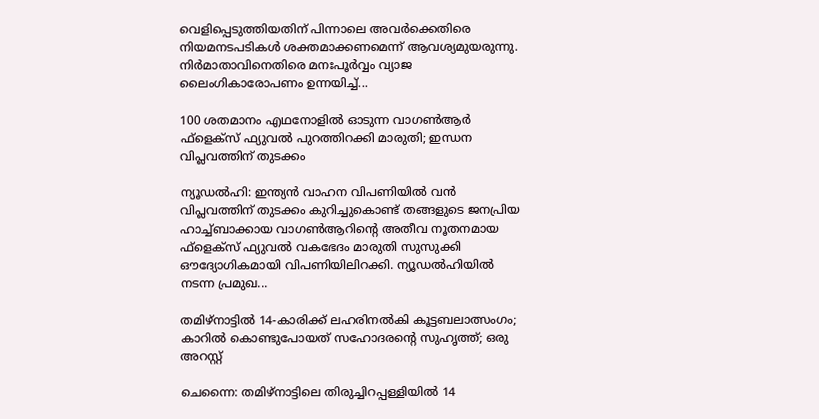വെളിപ്പെടുത്തിയതിന് പിന്നാലെ അവർക്കെതിരെ നിയമനടപടികൾ ശക്തമാക്കണമെന്ന് ആവശ്യമുയരുന്നു. നിർമാതാവിനെതിരെ മനഃപൂർവ്വം വ്യാജ ലൈംഗികാരോപണം ഉന്നയിച്ച്...

100 ശതമാനം എഥനോളിൽ ഓടുന്ന വാഗൺആർ ഫ്ളെക്സ് ഫ്യുവൽ പുറത്തിറക്കി മാരുതി; ഇന്ധന വിപ്ലവത്തിന് തുടക്കം

ന്യൂഡൽഹി: ഇന്ത്യൻ വാഹന വിപണിയിൽ വൻ വിപ്ലവത്തിന് തുടക്കം കുറിച്ചുകൊണ്ട് തങ്ങളുടെ ജനപ്രിയ ഹാച്ച്ബാക്കായ വാഗൺആറിന്റെ അതീവ നൂതനമായ ഫ്‌ളെക്‌സ് ഫ്യുവൽ വകഭേദം മാരുതി സുസുക്കി ഔദ്യോഗികമായി വിപണിയിലിറക്കി. ന്യൂഡൽഹിയിൽ നടന്ന പ്രമുഖ...

തമിഴ്നാട്ടിൽ 14-കാരിക്ക് ലഹരിനൽകി കൂട്ടബലാത്സംഗം; കാറിൽ കൊണ്ടുപോയത് സഹോദരന്റെ സുഹൃത്ത്; ഒരു അറസ്റ്റ്

ചെന്നൈ: തമിഴ്നാട്ടിലെ തിരുച്ചിറപ്പള്ളിയിൽ 14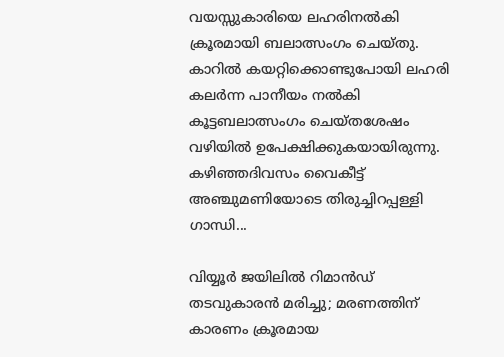വയസ്സുകാരിയെ ലഹരിനൽകി ക്രൂരമായി ബലാത്സംഗം ചെയ്തു. കാറിൽ കയറ്റിക്കൊണ്ടുപോയി ലഹരി കലർന്ന പാനീയം നൽകി കൂട്ടബലാത്സംഗം ചെയ്തശേഷം വഴിയിൽ ഉപേക്ഷിക്കുകയായിരുന്നു. കഴിഞ്ഞദിവസം വൈകീട്ട് അഞ്ചുമണിയോടെ തിരുച്ചിറപ്പള്ളി ഗാന്ധി...

വിയ്യൂർ ജയിലിൽ റിമാൻഡ് തടവുകാരൻ മരിച്ചു; മരണത്തിന് കാരണം ക്രൂരമായ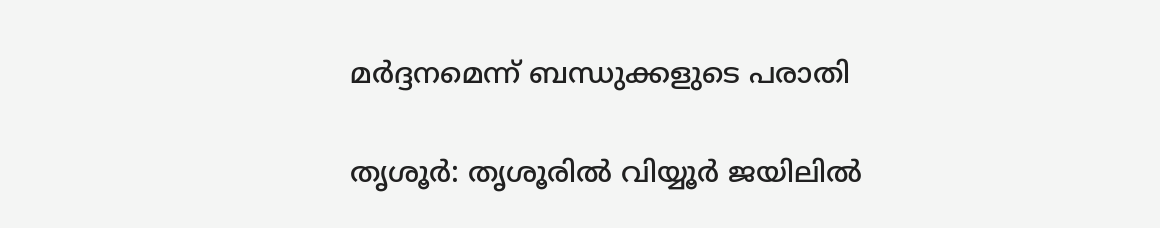മർദ്ദനമെന്ന് ബന്ധുക്കളുടെ പരാതി

തൃശൂർ: തൃശൂരിൽ വിയ്യൂർ ജയിലിൽ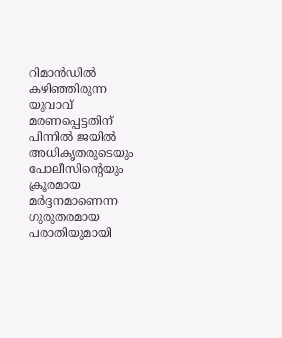റിമാൻഡിൽ കഴിഞ്ഞിരുന്ന യുവാവ് മരണപ്പെട്ടതിന് പിന്നിൽ ജയിൽ അധികൃതരുടെയും പോലീസിന്റെയും ക്രൂരമായ മർദ്ദനമാണെന്ന ഗുരുതരമായ പരാതിയുമായി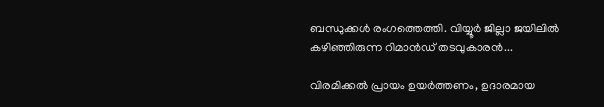ബന്ധുക്കൾ രംഗത്തെത്തി. വിയ്യൂർ ജില്ലാ ജയിലിൽ കഴിഞ്ഞിരുന്ന റിമാൻഡ് തടവുകാരൻ...

വിരമിക്കൽ പ്രായം ഉയർത്തണം, ഉദാരമായ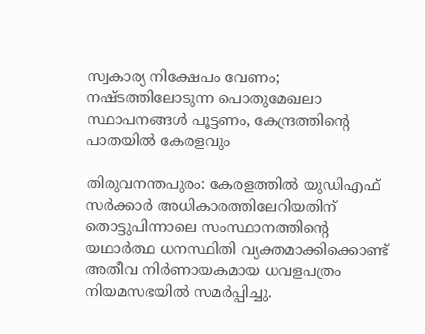സ്വകാര്യ നിക്ഷേപം വേണം; നഷ്ടത്തിലോടുന്ന പൊതുമേഖലാ സ്ഥാപനങ്ങള്‍ പൂട്ടണം, കേന്ദ്രത്തിന്റെ പാതയില്‍ കേരളവും

തിരുവനന്തപുരം: കേരളത്തിൽ യുഡിഎഫ് സർക്കാർ അധികാരത്തിലേറിയതിന് തൊട്ടുപിന്നാലെ സംസ്ഥാനത്തിന്റെ യഥാർത്ഥ ധനസ്ഥിതി വ്യക്തമാക്കിക്കൊണ്ട് അതീവ നിർണായകമായ ധവളപത്രം നിയമസഭയിൽ സമർപ്പിച്ചു.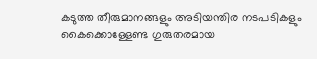കടുത്ത തീരുമാനങ്ങളും അടിയന്തിര നടപടികളും കൈക്കൊള്ളേണ്ട ഗുരുതരമായ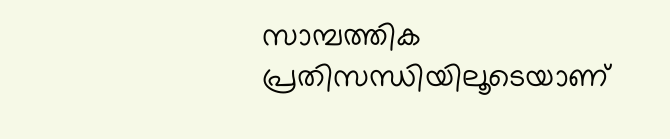സാമ്പത്തിക പ്രതിസന്ധിയിലൂടെയാണ്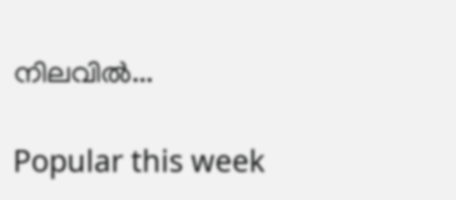നിലവിൽ...

Popular this week